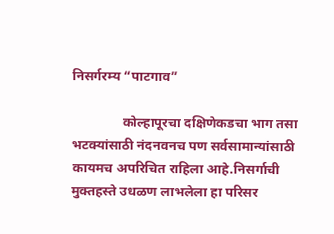निसर्गरम्य “पाटगाव”

               कोल्हापूरचा दक्षिणेकडचा भाग तसा भटक्यांसाठी नंदनवनच पण सर्वसामान्यांसाठी कायमच अपरिचित राहिला आहे.निसर्गाची मुक्तहस्ते उधळण लाभलेला हा परिसर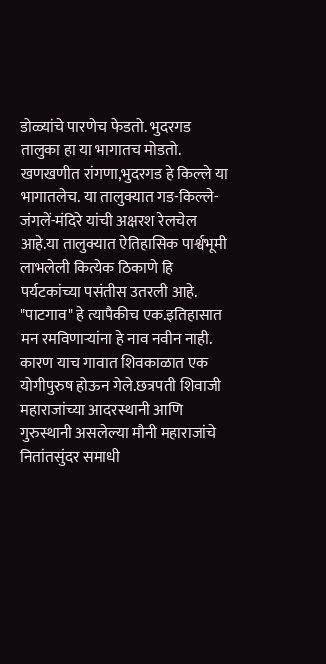डोळ्यांचे पारणेच फेडतो. भुदरगड तालुका हा या भागातच मोडतो. खणखणीत रांगणा,भुदरगड हे किल्ले या भागातलेच. या तालुक्यात गड-किल्ले-जंगलें-मंदिरे यांची अक्षरश रेलचेल आहे.या तालुक्यात ऐतिहासिक पार्श्वभूमी लाभलेली कित्येक ठिकाणे हि पर्यटकांच्या पसंतीस उतरली आहे. "पाटगाव" हे त्यापैकीच एक.इतिहासात मन रमविणाऱ्यांना हे नाव नवीन नाही. कारण याच गावात शिवकाळात एक योगीपुरुष होऊन गेले.छत्रपती शिवाजी महाराजांच्या आदरस्थानी आणि गुरुस्थानी असलेल्या मौनी महाराजांचे नितांतसुंदर समाधी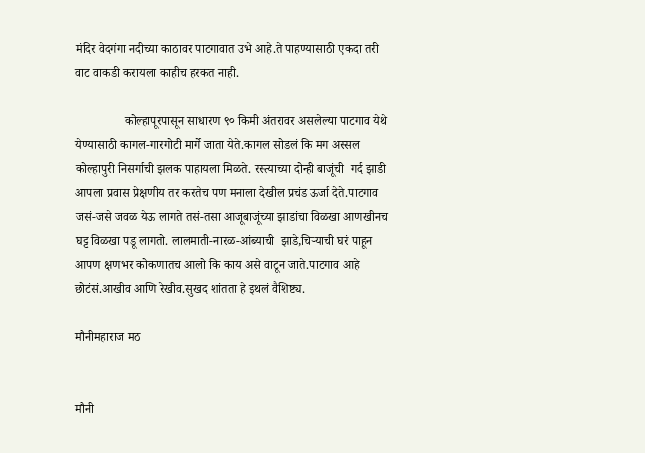मंदिर वेदगंगा नदीच्या काठावर पाटगावात उभे आहे.ते पाहण्यासाठी एकदा तरी वाट वाकडी करायला काहीच हरकत नाही.

                कोल्हापूरपासून साधारण ९० किमी अंतरावर असलेल्या पाटगाव येथे येण्यासाठी कागल-गारगोटी मार्गे जाता येते.कागल सोडलं कि मग अस्सल कोल्हापुरी निसर्गाची झलक पाहायला मिळते. रस्त्याच्या दोन्ही बाजूंची  गर्द झाडी आपला प्रवास प्रेक्षणीय तर करतेच पण मनाला देखील प्रचंड ऊर्जा देते.पाटगाव जसं-जसे जवळ येऊ लागते तसं-तसा आजूबाजूंच्या झाडांचा विळखा आणखीनच घट्ट विळखा पडू लागतो. लालमाती-नारळ-आंब्याची  झाडे,चिऱ्याची घरं पाहून आपण क्षणभर कोकणातच आलो कि काय असे वाटून जाते.पाटगाव आहे छोटंसं.आखीव आणि रेखीव.सुखद शांतता हे इथलं वैशिष्ट्य.

मौनीमहाराज मठ


मौनी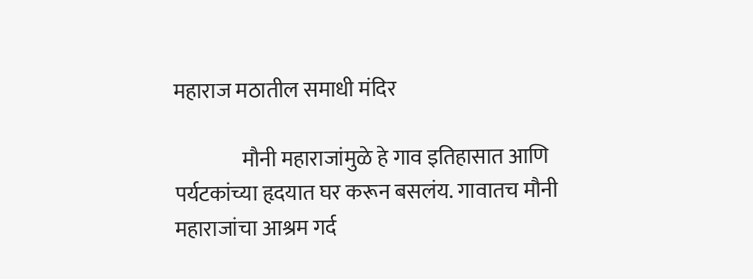महाराज मठातील समाधी मंदिर

                मौनी महाराजांमुळे हे गाव इतिहासात आणि पर्यटकांच्या हृदयात घर करून बसलंय. गावातच मौनी महाराजांचा आश्रम गर्द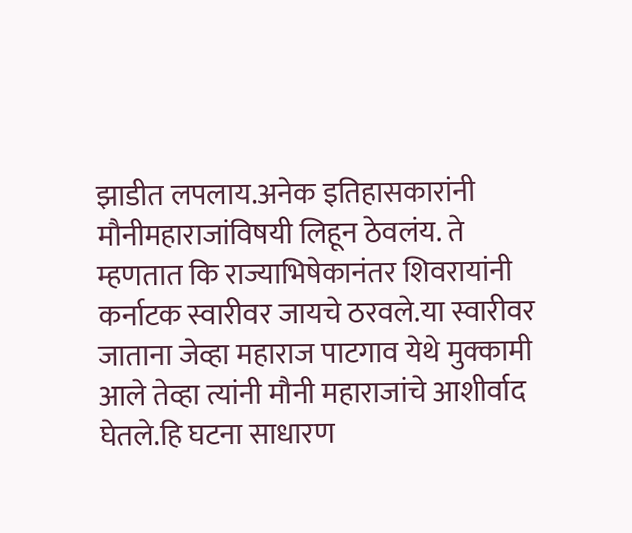झाडीत लपलाय.अनेक इतिहासकारांनी मौनीमहाराजांविषयी लिहून ठेवलंय. ते म्हणतात कि राज्याभिषेकानंतर शिवरायांनी कर्नाटक स्वारीवर जायचे ठरवले.या स्वारीवर  जाताना जेव्हा महाराज पाटगाव येथे मुक्कामी आले तेव्हा त्यांनी मौनी महाराजांचे आशीर्वाद घेतले.हि घटना साधारण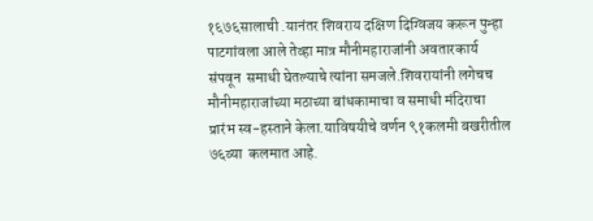१६७६सालाची .यानंतर शिवराय दक्षिण दिग्विजय करून पुन्हा पाटगांवला आले तेव्हा मात्र मौनीमहाराजांनी अवतारकार्य संपवून  समाधी घेतल्याचे त्यांना समजले.शिवरायांनी लगेचच मौनीमहाराजांच्या मठाच्या बांधकामाचा व समाधी मंदिराचा प्रारंभ स्व-हस्ताने केला.याविषयीचे वर्णन ९१कलमी बखरीतील ७६व्या  कलमात आहे.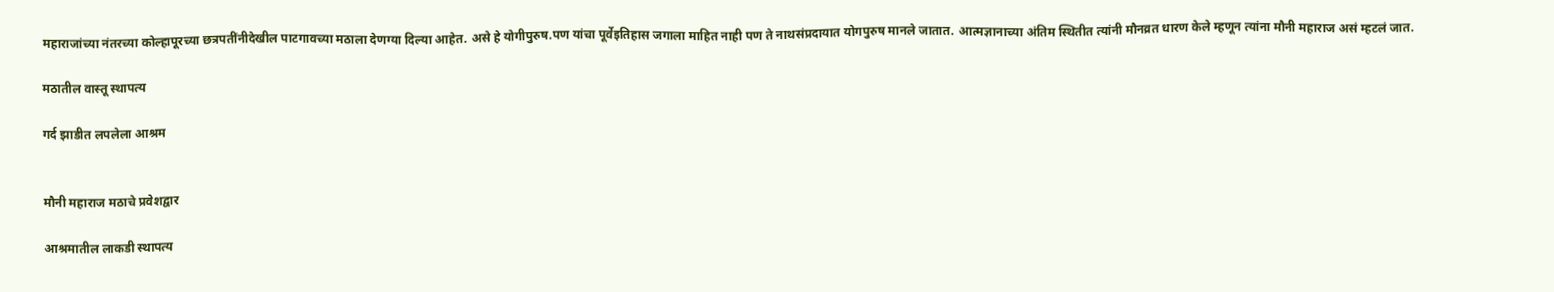महाराजांच्या नंतरच्या कोल्हापूरच्या छत्रपतींनीदेखील पाटगावच्या मठाला देणग्या दिल्या आहेत. असे हे योगीपुरुष.पण यांचा पूर्वेइतिहास जगाला माहित नाही पण ते नाथसंप्रदायात योगपुरुष मानले जातात. आत्मज्ञानाच्या अंतिम स्थितीत त्यांनी मौनव्रत धारण केले म्हणून त्यांना मौनी महाराज असं म्हटलं जात.

मठातील वास्तू स्थापत्य

गर्द झाडीत लपलेला आश्रम


मौनी महाराज मठाचे प्रवेशद्वार

आश्रमातील लाकडी स्थापत्य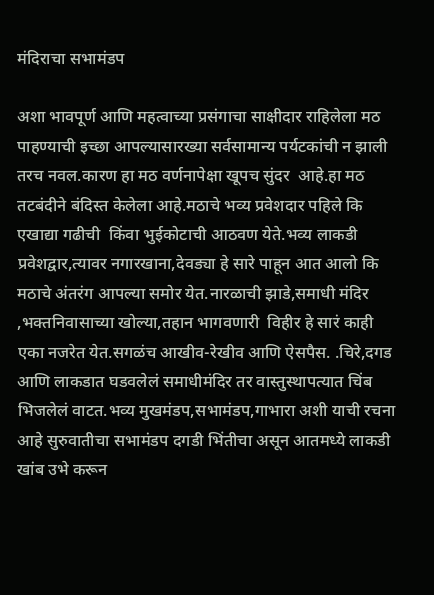मंदिराचा सभामंडप

अशा भावपूर्ण आणि महत्वाच्या प्रसंगाचा साक्षीदार राहिलेला मठ पाहण्याची इच्छा आपल्यासारख्या सर्वसामान्य पर्यटकांची न झाली तरच नवल.कारण हा मठ वर्णनापेक्षा खूपच सुंदर  आहे.हा मठ तटबंदीने बंदिस्त केलेला आहे.मठाचे भव्य प्रवेशदार पहिले कि एखाद्या गढीची  किंवा भुईकोटाची आठवण येते.भव्य लाकडी प्रवेशद्वार,त्यावर नगारखाना,देवड्या हे सारे पाहून आत आलो कि मठाचे अंतरंग आपल्या समोर येत.नारळाची झाडे,समाधी मंदिर ,भक्तनिवासाच्या खोल्या,तहान भागवणारी  विहीर हे सारं काही एका नजरेत येत.सगळंच आखीव-रेखीव आणि ऐसपैस. .चिरे,दगड आणि लाकडात घडवलेलं समाधीमंदिर तर वास्तुस्थापत्यात चिंब भिजलेलं वाटत.भव्य मुखमंडप,सभामंडप,गाभारा अशी याची रचना आहे सुरुवातीचा सभामंडप दगडी भिंतीचा असून आतमध्ये लाकडी खांब उभे करून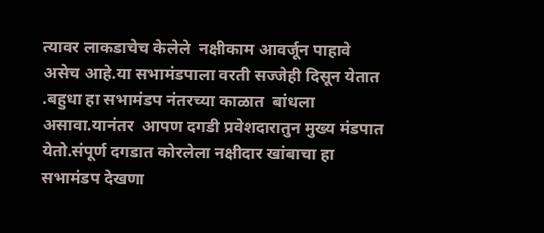त्यावर लाकडाचेच केलेले  नक्षीकाम आवर्जून पाहावे असेच आहे.या सभामंडपाला वरती सज्जेही दिसून येतात .बहुधा हा सभामंडप नंतरच्या काळात  बांधला असावा.यानंतर  आपण दगडी प्रवेशदारातुन मुख्य मंडपात येतो.संपूर्ण दगडात कोरलेला नक्षीदार खांबाचा हा सभामंडप देखणा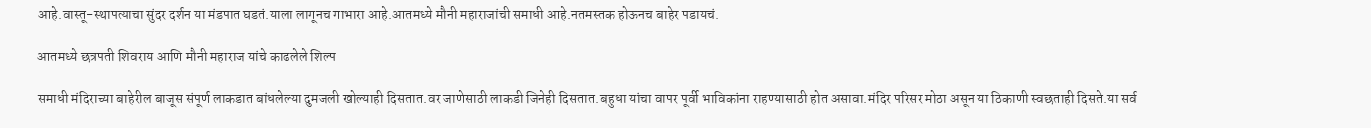आहे.वास्तू-स्थापत्याचा सुंदर दर्शन या मंडपात घडतं.याला लागूनच गाभारा आहे.आतमध्ये मौनी महाराजांची समाधी आहे.नतमस्तक होऊनच बाहेर पडायचं.

आतमध्ये छत्रपती शिवराय आणि मौनी महाराज यांचे काढलेले शिल्प

समाधी मंदिराच्या बाहेरील बाजूस संपूर्ण लाकडात बांधलेल्या दुमजली खोल्याही दिसतात.वर जाणेसाठी लाकडी जिनेही दिसतात.बहुधा यांचा वापर पूर्वी भाविकांना राहण्यासाठी होत असावा.मंदिर परिसर मोठा असून या ठिकाणी स्वछताही दिसते.या सर्व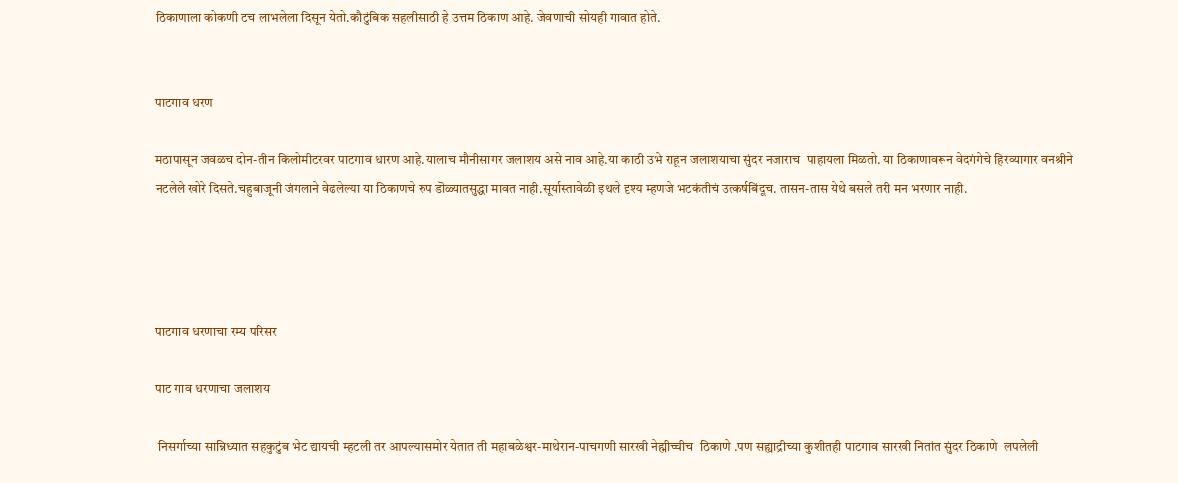ठिकाणाला कोकणी टच लाभलेला दिसून येतो.कौटुंबिक सहलीसाठी हे उत्तम ठिकाण आहे. जेवणाची सोयही गावात होते.


पाटगाव धरण

मठापासून जवळच दोन-तीन किलोमीटरवर पाटगाव धारण आहे.यालाच मौनीसागर जलाशय असे नाव आहे.या काठी उभे राहून जलाशयाचा सुंदर नजाराच  पाहायला मिळतो. या ठिकाणावरून वेदगंगेचे हिरव्यागार वनश्रीने नटलेले खोरे दिसते.चहुबाजूनी जंगलाने वेढलेल्या या ठिकाणचे रुप डॊळ्यातसुद्धा मावत नाही.सूर्यास्तावेळी इथले दृश्य म्हणजे भटकंतीचं उत्कर्षबिंदूच. तासन-तास येथे बसले तरी मन भरणार नाही.




पाटगाव धरणाचा रम्य परिसर

पाट गाव धरणाचा जलाशय

 निसर्गाच्या सान्निध्यात सहकुटुंब भेट द्यायची म्हटली तर आपल्यासमोर येतात ती महाबळेश्वर-माथेरान-पाचगणी सारखी नेह्मीच्चीच  ठिकाणे .पण सह्याद्रीच्या कुशीतही पाटगाव सारखी नितांत सुंदर ठिकाणे  लपलेली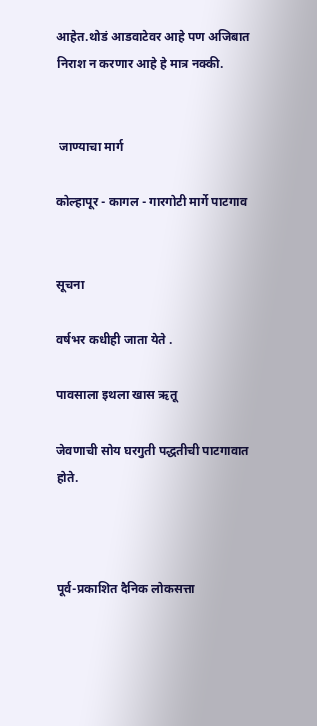आहेत.थोडं आडवाटेवर आहे पण अजिबात निराश न करणार आहे हे मात्र नक्की.


 जाण्याचा मार्ग

कोल्हापूर - कागल - गारगोटी मार्गे पाटगाव


सूचना

वर्षभर कधीही जाता येते .

पावसाला इथला खास ऋतू

जेवणाची सोय घरगुती पद्धतीची पाटगावात होते.



पूर्व-प्रकाशित दैनिक लोकसत्ता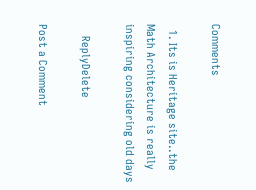Comments

  1. Its is Heritage site..the Math Architecture is really inspiring considering old days

    ReplyDelete

Post a Comment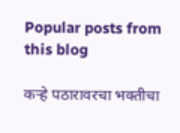Popular posts from this blog

कऱ्हे पठारावरचा भक्तीचा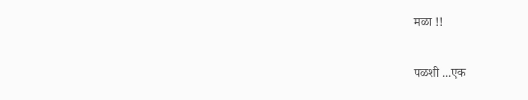मळा !!

पळशी ...एक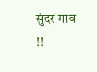सुंदर गाव !!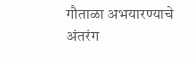गौताळा अभयारण्याचे अंतरंग